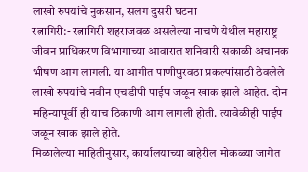लाखो रुपयांचे नुकसान, सलग दुसरी घटना
रत्नागिरी:- रत्नागिरी शहराजवळ असलेल्या नाचणे येथील महाराष्ट्र जीवन प्राधिकरण विभागाच्या आवारात शनिवारी सकाळी अचानक भीषण आग लागली. या आगीत पाणीपुरवठा प्रकल्पांसाठी ठेवलेले लाखो रुपयांचे नवीन एचडीपी पाईप जळून खाक झाले आहेत. दोन महिन्यापूर्वी ही याच ठिकाणी आग लागली होती. त्यावेळीही पाईप जळून खाक झाले होते.
मिळालेल्या माहितीनुसार, कार्यालयाच्या बाहेरील मोकळ्या जागेत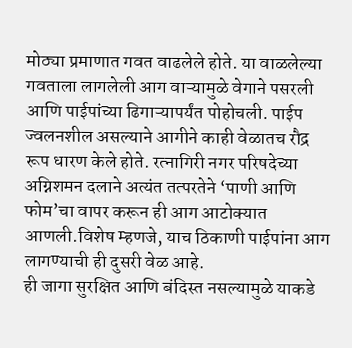मोठ्या प्रमाणात गवत वाढलेले होते. या वाळलेल्या गवताला लागलेली आग वाऱ्यामुळे वेगाने पसरली आणि पाईपांच्या ढिगाऱ्यापर्यंत पोहोचली. पाईप ज्वलनशील असल्याने आगीने काही वेळातच रौद्र रूप धारण केले होते. रत्नागिरी नगर परिषदेच्या अग्निशमन दलाने अत्यंत तत्परतेने ‘पाणी आणि फोम’चा वापर करून ही आग आटोक्यात आणली.विशेष म्हणजे, याच ठिकाणी पाईपांना आग लागण्याची ही दुसरी वेळ आहे.
ही जागा सुरक्षित आणि बंदिस्त नसल्यामुळे याकडे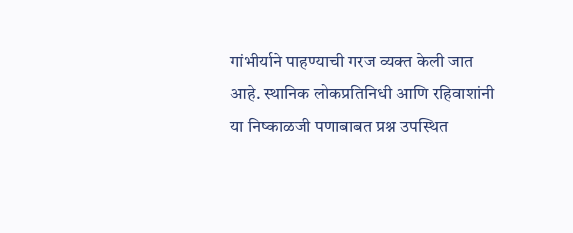गांभीर्याने पाहण्याची गरज व्यक्त केली जात आहे. स्थानिक लोकप्रतिनिधी आणि रहिवाशांनी या निष्काळजी पणाबाबत प्रश्न उपस्थित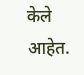केले आहेत.